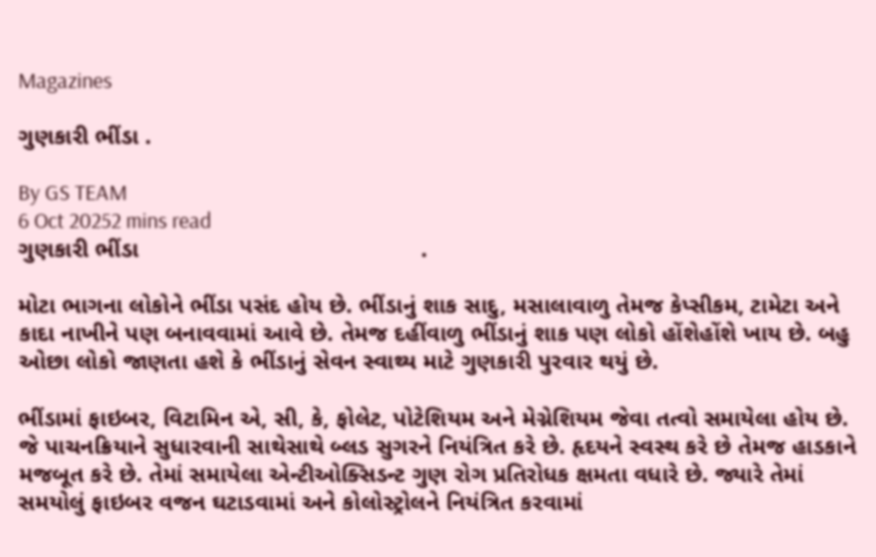Magazines

ગુણકારી ભીંડા .

By GS TEAM
6 Oct 20252 mins read
ગુણકારી ભીંડા                                           .

મોટા ભાગના લોકોને ભીંડા પસંદ હોય છે. ભીંડાનું શાક સાદુ, મસાલાવાળુ તેમજ કેપ્સીકમ, ટામેટા અને કાદા નાખીને પણ બનાવવામાં આવે છે. તેમજ દહીંવાળુ ભીંડાનું શાક પણ લોકો હોંશેહોંશે ખાય છે. બહુ ઓછા લોકો જાણતા હશે કે ભીંડાનું સેવન સ્વાથ્ય માટે ગુણકારી પુરવાર થયું છે.

ભીંડામાં ફાઇબર, વિટામિન એ, સી, કે, ફોલેટ, પોટેશિયમ અને મેગ્નેશિયમ જેવા તત્વો સમાયેલા હોય છે. જે પાચનક્રિયાને સુધારવાની સાથેસાથે બ્લડ સુગરને નિયંત્રિત કરે છે. હૃદયને સ્વસ્થ કરે છે તેમજ હાડકાને મજબૂત કરે છે. તેમાં સમાયેલા એન્ટીઓક્સિડન્ટ ગુણ રોગ પ્રતિરોધક ક્ષમતા વધારે છે. જ્યારે તેમાં સમયોલું ફાઇબર વજન ઘટાડવામાં અને કોલોસ્ટ્રોલને નિયંત્રિત કરવામાં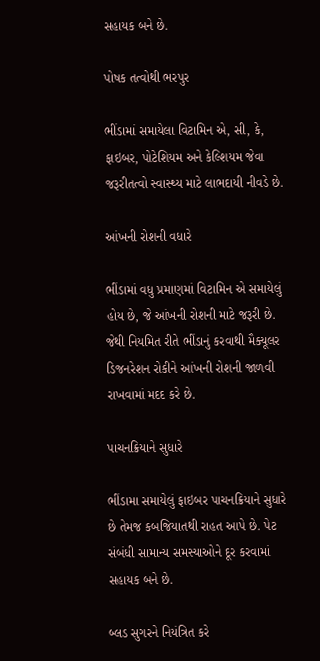સહાયક બને છે.

પોષક તત્વોથી ભરપુર

ભીંડામાં સમાયેલા વિટામિન એ, સી, કે, ફાઇબર, પોટેશિયમ અને કેલ્શિયમ જેવા જરૂરીતત્વો સ્વાસ્થ્ય માટે લાભદાયી નીવડે છે.

આંખની રોશની વધારે

ભીંડામાં વધુ પ્રમાણમાં વિટામિન એ સમાયેલું હોય છે, જે આંખની રોશની માટે જરૂરી છે. જેથી નિયમિત રીતે ભીંડાનું કરવાથી મૈક્યૂલર ડિજનરેશન રોકીને આંખની રોશની જાળવી રાખવામાં મદદ કરે છે.

પાચનક્રિયાને સુધારે

ભીંડામા સમાયેલું ફાઇબર પાચનક્રિયાને સુધારે છે તેમજ કબજિયાતથી રાહત આપે છે. પેટ સંબંધી સામાન્ય સમસ્યાઓને દૂર કરવામાં સહાયક બને છે.

બ્લડ સુગરને નિયંત્રિત કરે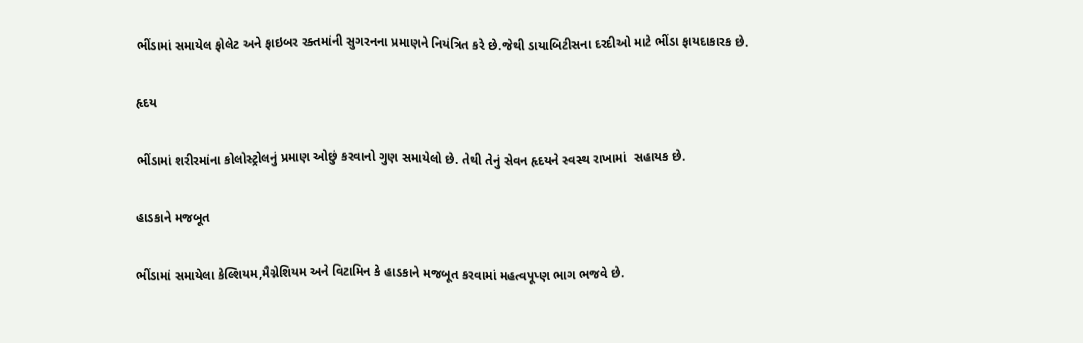ભીંડામાં સમાયેલ ફોલેટ અને ફાઇબર રક્તમાંની સુગરનના પ્રમાણને નિયંત્રિત કરે છે.જેથી ડાયાબિટીસના દરદીઓ માટે ભીંડા ફાયદાકારક છે.

હૃદય

ભીંડામાં શરીરમાંના કોલોસ્ટ્રોલનું પ્રમાણ ઓછું કરવાનો ગુણ સમાયેલો છે. તેથી તેનું સેવન હૃદયને સ્વસ્થ રાખામાં  સહાયક છે.

હાડકાને મજબૂત

ભીંડામાં સમાયેલા કેલ્શિયમ,મૈગ્નેશિયમ અને વિટામિન કે હાડકાને મજબૂત કરવામાં મહત્વપૂપ્ણ ભાગ ભજવે છે.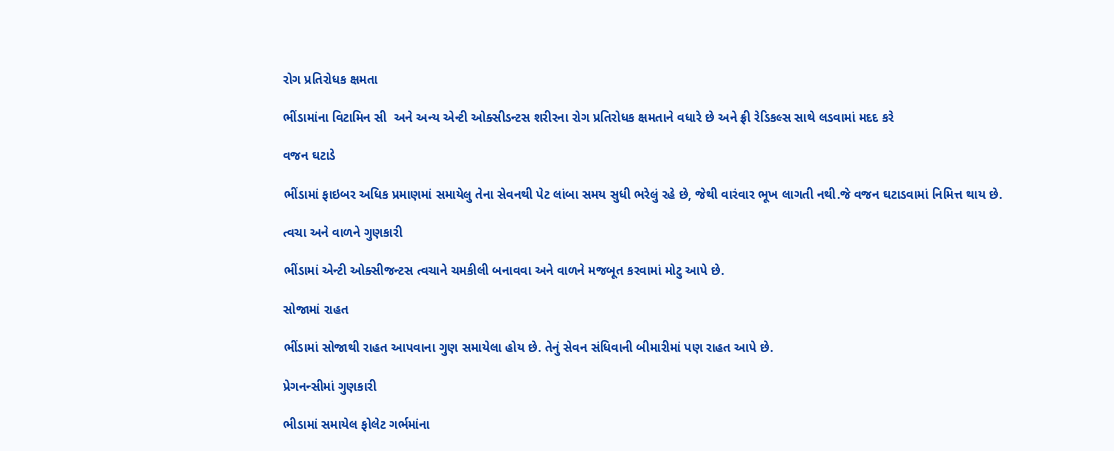રોગ પ્રતિરોધક ક્ષમતા

ભીંડામાંના વિટામિન સી  અને અન્ય એન્ટી ઓક્સીડન્ટસ શરીરના રોગ પ્રતિરોધક ક્ષમતાને વધારે છે અને ફ્રી રેડિકલ્સ સાથે લડવામાં મદદ કરે

વજન ઘટાડે

ભીંડામાં ફાઇબર અધિક પ્રમાણમાં સમાયેલુ તેના સેવનથી પેટ લાંબા સમય સુધી ભરેલું રહે છે, જેથી વારંવાર ભૂખ લાગતી નથી.જે વજન ઘટાડવામાં નિમિત્ત થાય છે.

ત્વચા અને વાળને ગુણકારી

ભીંડામાં એન્ટી ઓક્સીજન્ટસ ત્વચાને ચમકીલી બનાવવા અને વાળને મજબૂત કરવામાં મોટુ આપે છે.

સોજામાં રાહત

ભીંડામાં સોજાથી રાહત આપવાના ગુણ સમાયેલા હોય છે. તેનું સેવન સંધિવાની બીમારીમાં પણ રાહત આપે છે.

પ્રેગનન્સીમાં ગુણકારી

ભીડામાં સમાયેલ ફોલેટ ગર્ભમાંના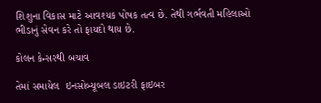શિશુના વિકાસ માટે આવશ્યક પોષક તત્વ છે. તેથી ગર્ભવતી મહિલાઓ ભીડાનું સેવન કરે તો ફાયદો થાય છે.

કોલન કેન્સરથી બચાવ

તેમાં સમાયેલ  ઇનસોબ્યૂબલ ડાઇટરી ફાઇબર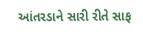આંતરડાને સારી રીતે સાફ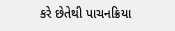કરે છેતેથી પાચનક્રિયા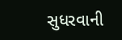સુધરવાની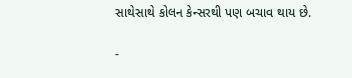સાથેસાથે કોલન કેન્સરથી પણ બચાવ થાય છે.

-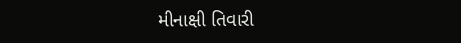મીનાક્ષી તિવારી